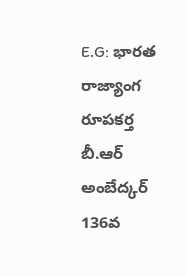E.G: భారత రాజ్యాంగ రూపకర్త బీ.ఆర్ అంబేద్కర్ 136వ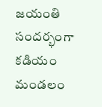జయంతి సందర్భంగా కడియం మండలం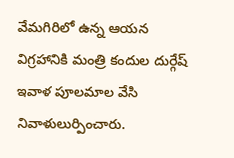వేమగిరిలో ఉన్న ఆయన విగ్రహానికి మంత్రి కందుల దుర్గేష్ ఇవాళ పూలమాల వేసి నివాళులుర్పించారు.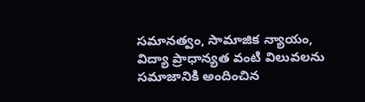సమానత్వం, సామాజిక న్యాయం, విద్యా ప్రాధాన్యత వంటి విలువలను సమాజానికి అందించిన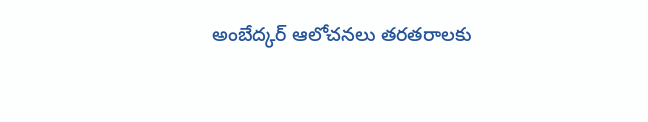అంబేద్కర్ ఆలోచనలు తరతరాలకు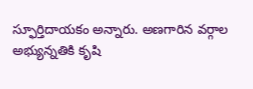స్ఫూర్తిదాయకం అన్నారు. అణగారిన వర్గాల అభ్యున్నతికి కృషి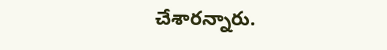చేశారన్నారు.